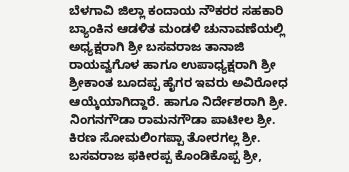ಬೆಳಗಾವಿ ಜಿಲ್ಲಾ ಕಂದಾಯ ನೌಕರರ ಸಹಕಾರಿ ಬ್ಯಾಂಕಿನ ಆಡಳಿತ ಮಂಡಳಿ ಚುನಾವಣೆಯಲ್ಲಿ ಅಧ್ಯಕ್ಷರಾಗಿ ಶ್ರೀ ಬಸವರಾಜ ತಾನಾಜಿ ರಾಯವ್ವಗೊಳ ಹಾಗೂ ಉಪಾಧ್ಯಕ್ಷರಾಗಿ ಶ್ರೀ ಶ್ರೀಕಾಂತ ಬೂದಪ್ಪ ಹೈಗರ ಇವರು ಅವಿರೋಧ ಆಯ್ಕೆಯಾಗಿದ್ದಾರೆ. ಹಾಗೂ ನಿರ್ದೇಶರಾಗಿ ಶ್ರೀ. ನಿಂಗನಗೌಡಾ ರಾಮನಗೌಡಾ ಪಾಟೀಲ ಶ್ರೀ. ಕಿರಣ ಸೋಮಲಿಂಗಪ್ಪಾ ತೋರಗಲ್ಲ ಶ್ರೀ. ಬಸವರಾಜ ಫಕೀರಪ್ಪ ಕೊಂಡಿಕೊಪ್ಪ ಶ್ರೀ,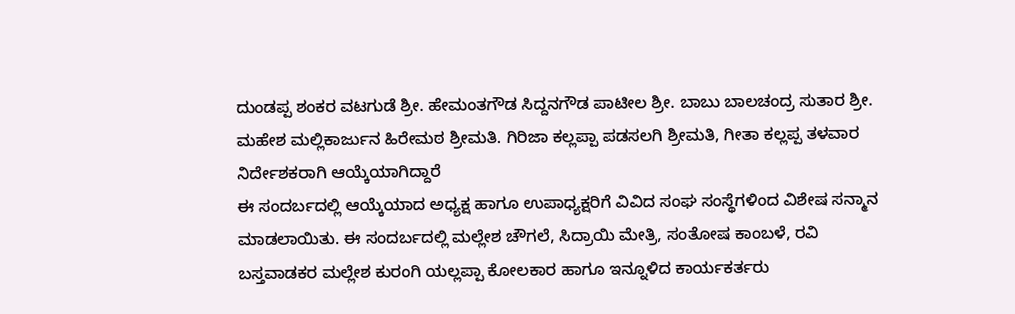ದುಂಡಪ್ಪ ಶಂಕರ ವಟಗುಡೆ ಶ್ರೀ. ಹೇಮಂತಗೌಡ ಸಿದ್ದನಗೌಡ ಪಾಟೀಲ ಶ್ರೀ. ಬಾಬು ಬಾಲಚಂದ್ರ ಸುತಾರ ಶ್ರೀ. ಮಹೇಶ ಮಲ್ಲಿಕಾರ್ಜುನ ಹಿರೇಮಠ ಶ್ರೀಮತಿ. ಗಿರಿಜಾ ಕಲ್ಲಪ್ಪಾ ಪಡಸಲಗಿ ಶ್ರೀಮತಿ, ಗೀತಾ ಕಲ್ಲಪ್ಪ ತಳವಾರ ನಿರ್ದೇಶಕರಾಗಿ ಆಯ್ಕೆಯಾಗಿದ್ದಾರೆ
ಈ ಸಂದರ್ಬದಲ್ಲಿ ಆಯ್ಕೆಯಾದ ಅಧ್ಯಕ್ಷ ಹಾಗೂ ಉಪಾಧ್ಯಕ್ಷರಿಗೆ ವಿವಿದ ಸಂಘ ಸಂಸ್ಥೆಗಳಿಂದ ವಿಶೇಷ ಸನ್ಮಾನ ಮಾಡಲಾಯಿತು. ಈ ಸಂದರ್ಬದಲ್ಲಿ ಮಲ್ಲೇಶ ಚೌಗಲೆ, ಸಿದ್ರಾಯಿ ಮೇತ್ರಿ, ಸಂತೋಷ ಕಾಂಬಳೆ, ರವಿ ಬಸ್ತವಾಡಕರ ಮಲ್ಲೇಶ ಕುರಂಗಿ ಯಲ್ಲಪ್ಪಾ ಕೋಲಕಾರ ಹಾಗೂ ಇನ್ನೂಳಿದ ಕಾರ್ಯಕರ್ತರು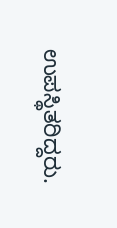ಉಪಸ್ಥಿತರಿದ್ದರು.